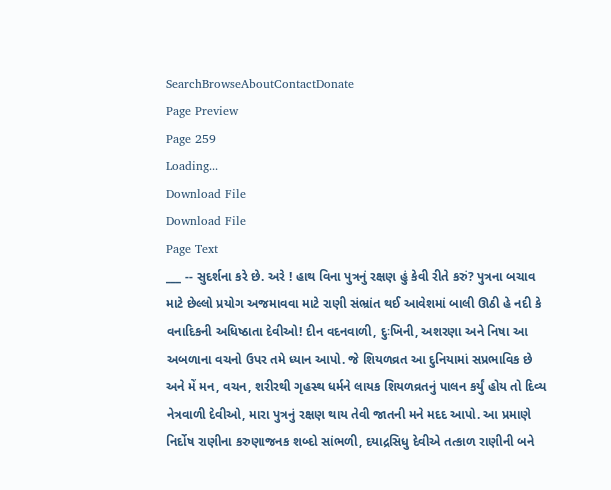SearchBrowseAboutContactDonate
Page Preview
Page 259
Loading...
Download File
Download File
Page Text
___ -- સુદર્શના કરે છે. અરે ! હાથ વિના પુત્રનું રક્ષણ હું કેવી રીતે કરું? પુત્રના બચાવ માટે છેલ્લો પ્રયોગ અજમાવવા માટે રાણી સંભ્રાંત થઈ આવેશમાં બાલી ઊઠી હે નદી કે વનાદિકની અધિષ્ઠાતા દેવીઓ! દીન વદનવાળી, દુઃખિની, અશરણા અને નિષા આ અબળાના વચનો ઉપર તમે ધ્યાન આપો. જે શિયળવ્રત આ દુનિયામાં સપ્રભાવિક છે અને મેં મન, વચન, શરીરથી ગૃહસ્થ ધર્મને લાયક શિયળવ્રતનું પાલન કર્યું હોય તો દિવ્ય નેત્રવાળી દેવીઓ, મારા પુત્રનું રક્ષણ થાય તેવી જાતની મને મદદ આપો. આ પ્રમાણે નિર્દોષ રાણીના કરુણાજનક શબ્દો સાંભળી, દયાદ્રસિધુ દેવીએ તત્કાળ રાણીની બને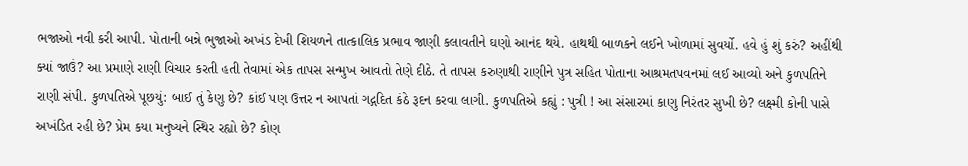ભજાઓ નવી કરી આપી. પોતાની બન્ને ભુજાઓ અખંડ દેખી શિયળને તાત્કાલિક પ્રભાવ જાણી કલાવતીને ઘણો આનંદ થયે. હાથથી બાળકને લઈને ખોળામાં સુવર્યો. હવે હું શું કરું? અહીંથી ક્યાં જાઉં? આ પ્રમાણે રાણી વિચાર કરતી હતી તેવામાં એક તાપસ સન્મુખ આવતો તેણે દીઠે. તે તાપસ કરુણાથી રાણીને પુત્ર સહિત પોતાના આશ્રમતપવનમાં લઈ આવ્યો અને કુળપતિને રાણી સંપી. કુળપતિએ પૂછયું: બાઈ તું કેણુ છે? કાંઈ પણ ઉત્તર ન આપતાં ગદ્ગદિત કંઠે રૂદન કરવા લાગી. કુળપતિએ કહ્યું : પુત્રી ! આ સંસારમાં કાણુ નિરંતર સુખી છે? લક્ષ્મી કોની પાસે અખંડિત રહી છે? પ્રેમ કયા મનુષ્યને સ્થિર રહ્યો છે? કોણ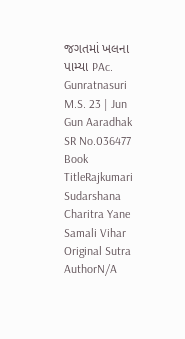જગતમાં ખલના પામ્યા PAc. Gunratnasuri M.S. 23 | Jun Gun Aaradhak
SR No.036477
Book TitleRajkumari Sudarshana Charitra Yane Samali Vihar
Original Sutra AuthorN/A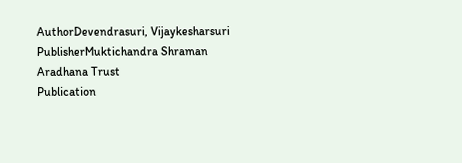AuthorDevendrasuri, Vijaykesharsuri
PublisherMuktichandra Shraman Aradhana Trust
Publication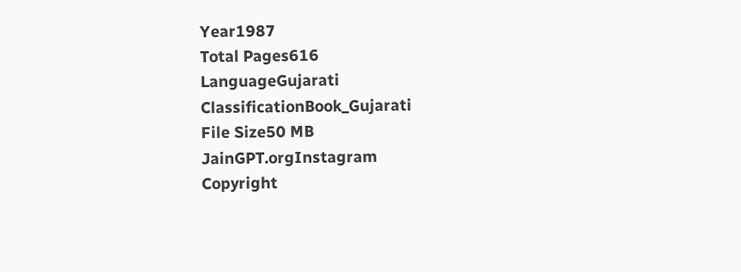Year1987
Total Pages616
LanguageGujarati
ClassificationBook_Gujarati
File Size50 MB
JainGPT.orgInstagram
Copyright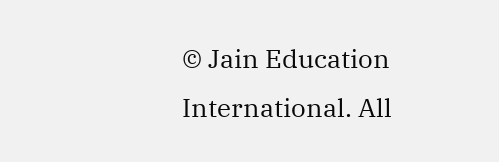© Jain Education International. All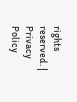rights reserved. | Privacy Policy